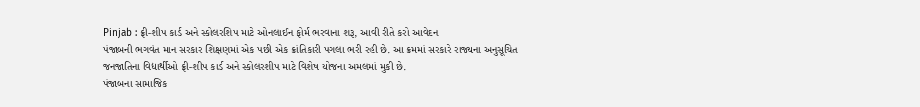Pinjab : ફ્રી-શીપ કાર્ડ અને સ્કોલરશિપ માટે ઓનલાઈન ફોર્મ ભરવાના શરૂ, આવી રીતે કરો આવેદન
પંજાબની ભગવંત માન સરકાર શિક્ષણમાં એક પછી એક ક્રાંતિકારી પગલા ભરી રહી છે. આ ક્રમમાં સરકારે રાજ્યના અનુસૂચિત જનજાતિના વિદ્યાર્થીઓ ફ્રી-શીપ કાર્ડ અને સ્કોલરશીપ માટે વિશેષ યોજના અમલમાં મુકી છે.
પંજાબના સામાજિક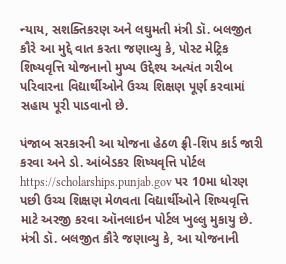ન્યાય, સશક્તિકરણ અને લઘુમતી મંત્રી ડૉ. બલજીત કૌરે આ મુદ્દે વાત કરતા જણાવ્યુ કે, પોસ્ટ મેટ્રિક શિષ્યવૃત્તિ યોજનાનો મુખ્ય ઉદ્દેશ્ય અત્યંત ગરીબ પરિવારના વિદ્યાર્થીઓને ઉચ્ચ શિક્ષણ પૂર્ણ કરવામાં સહાય પૂરી પાડવાનો છે.

પંજાબ સરકારની આ યોજના હેઠળ ફ્રી-શિપ કાર્ડ જારી કરવા અને ડો. આંબેડકર શિષ્યવૃત્તિ પોર્ટલ https://scholarships.punjab.gov પર 10મા ધોરણ પછી ઉચ્ચ શિક્ષણ મેળવતા વિદ્યાર્થીઓને શિષ્યવૃત્તિ માટે અરજી કરવા ઑનલાઇન પોર્ટલ ખુલ્લુ મુકાયુ છે.
મંત્રી ડૉ. બલજીત કૌરે જણાવ્યુ કે, આ યોજનાની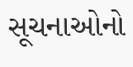સૂચનાઓનો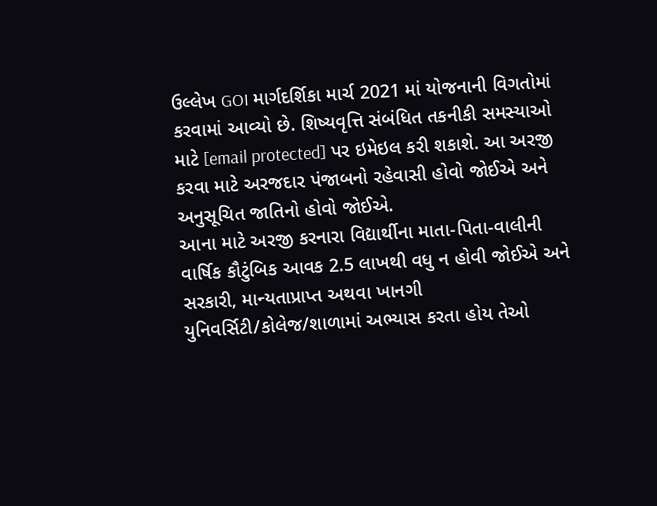ઉલ્લેખ GOI માર્ગદર્શિકા માર્ચ 2021 માં યોજનાની વિગતોમાં કરવામાં આવ્યો છે. શિષ્યવૃત્તિ સંબંધિત તકનીકી સમસ્યાઓ માટે [email protected] પર ઇમેઇલ કરી શકાશે. આ અરજી કરવા માટે અરજદાર પંજાબનો રહેવાસી હોવો જોઈએ અને અનુસૂચિત જાતિનો હોવો જોઈએ.
આના માટે અરજી કરનારા વિદ્યાર્થીના માતા-પિતા-વાલીની વાર્ષિક કૌટુંબિક આવક 2.5 લાખથી વધુ ન હોવી જોઈએ અને સરકારી, માન્યતાપ્રાપ્ત અથવા ખાનગી યુનિવર્સિટી/કોલેજ/શાળામાં અભ્યાસ કરતા હોય તેઓ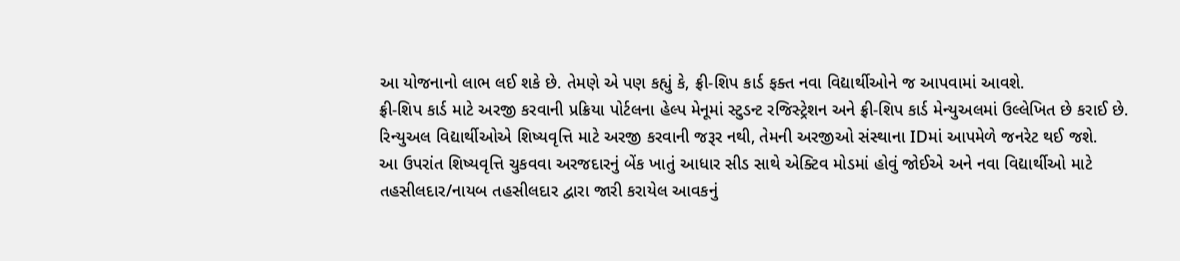આ યોજનાનો લાભ લઈ શકે છે. તેમણે એ પણ કહ્યું કે, ફ્રી-શિપ કાર્ડ ફક્ત નવા વિદ્યાર્થીઓને જ આપવામાં આવશે.
ફ્રી-શિપ કાર્ડ માટે અરજી કરવાની પ્રક્રિયા પોર્ટલના હેલ્પ મેનૂમાં સ્ટુડન્ટ રજિસ્ટ્રેશન અને ફ્રી-શિપ કાર્ડ મેન્યુઅલમાં ઉલ્લેખિત છે કરાઈ છે. રિન્યુઅલ વિદ્યાર્થીઓએ શિષ્યવૃત્તિ માટે અરજી કરવાની જરૂર નથી, તેમની અરજીઓ સંસ્થાના IDમાં આપમેળે જનરેટ થઈ જશે.
આ ઉપરાંત શિષ્યવૃત્તિ ચુકવવા અરજદારનું બેંક ખાતું આધાર સીડ સાથે એક્ટિવ મોડમાં હોવું જોઈએ અને નવા વિદ્યાર્થીઓ માટે તહસીલદાર/નાયબ તહસીલદાર દ્વારા જારી કરાયેલ આવકનું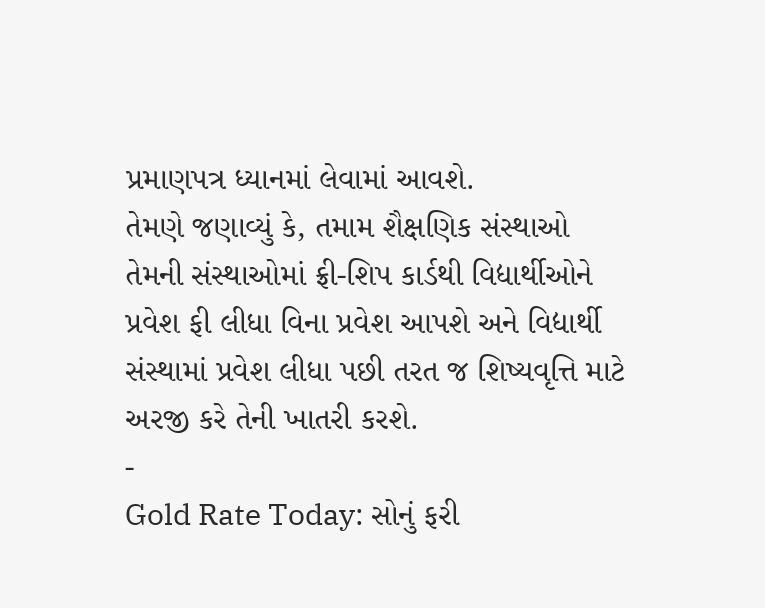પ્રમાણપત્ર ધ્યાનમાં લેવામાં આવશે.
તેમણે જણાવ્યું કે, તમામ શૈક્ષણિક સંસ્થાઓ તેમની સંસ્થાઓમાં ફ્રી-શિપ કાર્ડથી વિદ્યાર્થીઓને પ્રવેશ ફી લીધા વિના પ્રવેશ આપશે અને વિદ્યાર્થી સંસ્થામાં પ્રવેશ લીધા પછી તરત જ શિષ્યવૃત્તિ માટે અરજી કરે તેની ખાતરી કરશે.
-
Gold Rate Today: સોનું ફરી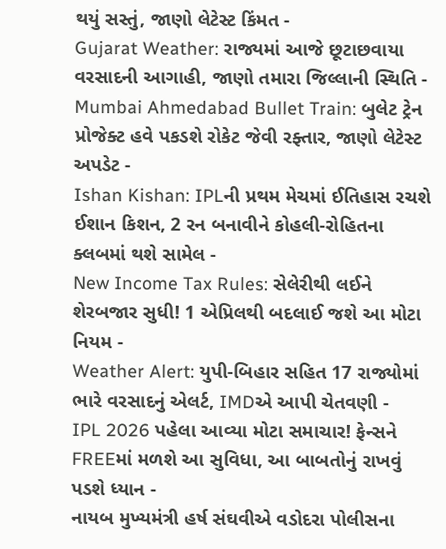થયું સસ્તું, જાણો લેટેસ્ટ કિંમત -
Gujarat Weather: રાજ્યમાં આજે છૂટાછવાયા વરસાદની આગાહી, જાણો તમારા જિલ્લાની સ્થિતિ -
Mumbai Ahmedabad Bullet Train: બુલેટ ટ્રેન પ્રોજેક્ટ હવે પકડશે રોકેટ જેવી રફ્તાર, જાણો લેટેસ્ટ અપડેટ -
Ishan Kishan: IPLની પ્રથમ મેચમાં ઈતિહાસ રચશે ઈશાન કિશન, 2 રન બનાવીને કોહલી-રોહિતના ક્લબમાં થશે સામેલ -
New Income Tax Rules: સેલેરીથી લઈને શેરબજાર સુધી! 1 એપ્રિલથી બદલાઈ જશે આ મોટા નિયમ -
Weather Alert: યુપી-બિહાર સહિત 17 રાજ્યોમાં ભારે વરસાદનું એલર્ટ, IMDએ આપી ચેતવણી -
IPL 2026 પહેલા આવ્યા મોટા સમાચાર! ફેન્સને FREEમાં મળશે આ સુવિધા, આ બાબતોનું રાખવું પડશે ધ્યાન -
નાયબ મુખ્યમંત્રી હર્ષ સંઘવીએ વડોદરા પોલીસના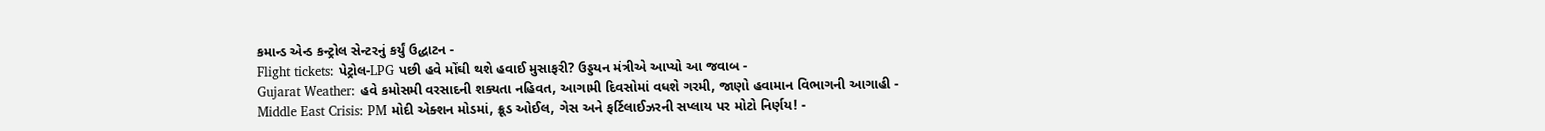કમાન્ડ એન્ડ કન્ટ્રોલ સેન્ટરનું કર્યું ઉદ્ધાટન -
Flight tickets: પેટ્રોલ-LPG પછી હવે મોંઘી થશે હવાઈ મુસાફરી? ઉડ્ડયન મંત્રીએ આપ્યો આ જવાબ -
Gujarat Weather: હવે કમોસમી વરસાદની શક્યતા નહિવત, આગામી દિવસોમાં વધશે ગરમી, જાણો હવામાન વિભાગની આગાહી -
Middle East Crisis: PM મોદી એક્શન મોડમાં, ક્રૂડ ઓઈલ, ગેસ અને ફર્ટિલાઈઝરની સપ્લાય પર મોટો નિર્ણય! -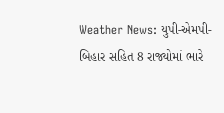Weather News: યુપી-એમપી-બિહાર સહિત 8 રાજ્યોમાં ભારે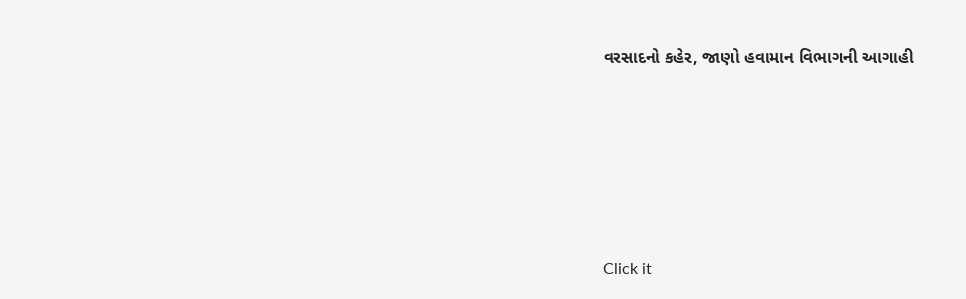વરસાદનો કહેર, જાણો હવામાન વિભાગની આગાહી







Click it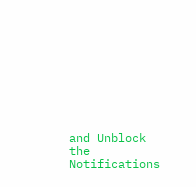and Unblock the Notifications